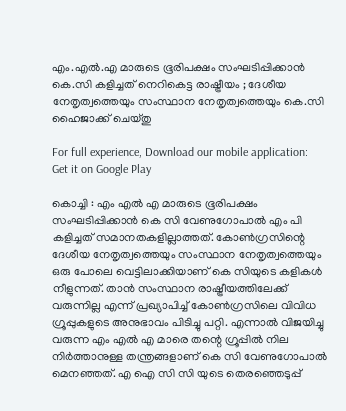എം.എൽ.എ മാരുടെ ഭൂരിപക്ഷം സംഘടിപ്പിക്കാൻ കെ.സി കളിച്ചത് നെറികെട്ട രാഷ്ട്രീയം ; ദേശീയ നേതൃത്വത്തെയും സംസ്ഥാന നേതൃത്വത്തെയും കെ.സി ഹൈജാക്ക് ചെയ്തു

For full experience, Download our mobile application:
Get it on Google Play

കൊച്ചി : എം എൽ എ മാരുടെ ഭൂരിപക്ഷം സംഘടിപ്പിക്കാൻ കെ സി വേണുഗോപാൽ എം പി കളിച്ചത് സമാനതകളില്ലാത്തത്. കോൺഗ്രസിന്റെ ദേശീയ നേതൃത്വത്തെയും സംസ്ഥാന നേതൃത്വത്തെയും ഒരു പോലെ വെട്ടിലാക്കിയാണ് കെ സിയുടെ കളികൾ നീളുന്നത്. താൻ സംസ്ഥാന രാഷ്ട്രീയത്തിലേക്ക് വരുന്നില്ല എന്ന് പ്രഖ്യാപിച്ച് കോൺഗ്രസിലെ വിവിധ ഗ്രൂപ്പുകളുടെ അനുഭാവം പിടിച്ചു പറ്റി. എന്നാൽ വിജയിച്ചു വരുന്ന എം എൽ എ മാരെ തന്റെ ഗ്രൂപ്പിൽ നില നിർത്താനുള്ള തന്ത്രങ്ങളാണ് കെ സി വേണുഗോപാൽ മെനഞ്ഞത്. എ ഐ സി സി യുടെ തെരഞ്ഞെടുപ്പ്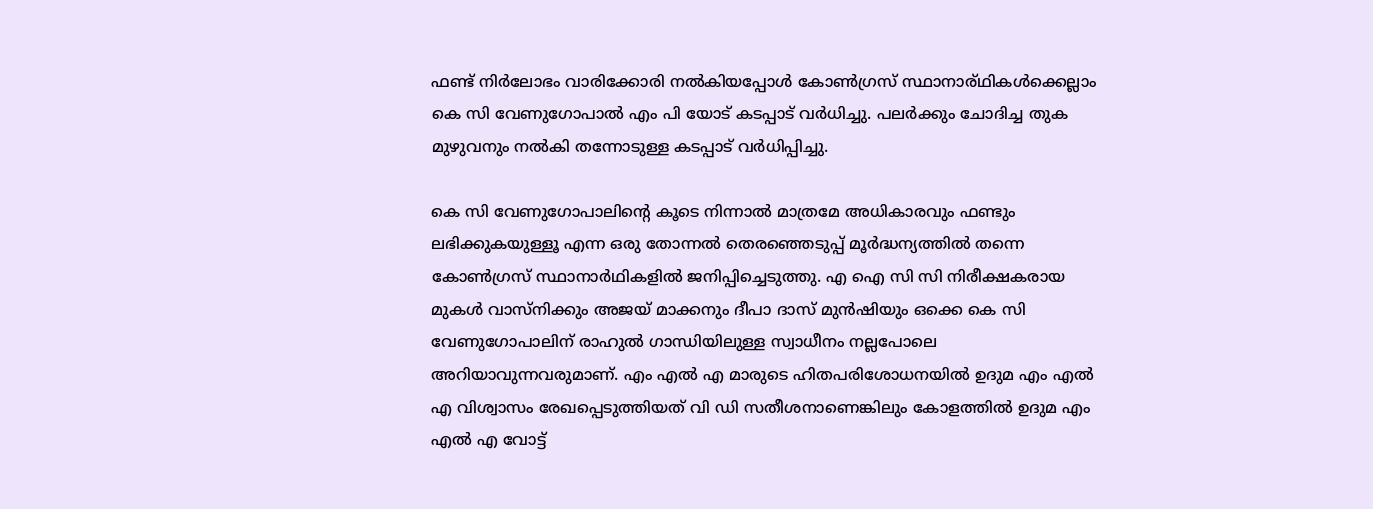ഫണ്ട് നിർലോഭം വാരിക്കോരി നൽകിയപ്പോൾ കോൺഗ്രസ് സ്ഥാനാര്ഥികൾക്കെല്ലാം കെ സി വേണുഗോപാൽ എം പി യോട് കടപ്പാട് വർധിച്ചു. പലര്‍ക്കും ചോദിച്ച തുക മുഴുവനും നൽകി തന്നോടുള്ള കടപ്പാട് വർധിപ്പിച്ചു.

കെ സി വേണുഗോപാലിന്റെ കൂടെ നിന്നാൽ മാത്രമേ അധികാരവും ഫണ്ടും ലഭിക്കുകയുള്ളൂ എന്ന ഒരു തോന്നൽ തെരഞ്ഞെടുപ്പ് മൂർദ്ധന്യത്തിൽ തന്നെ കോൺഗ്രസ് സ്ഥാനാർഥികളിൽ ജനിപ്പിച്ചെടുത്തു. എ ഐ സി സി നിരീക്ഷകരായ മുകൾ വാസ്‌നിക്കും അജയ് മാക്കനും ദീപാ ദാസ് മുൻഷിയും ഒക്കെ കെ സി വേണുഗോപാലിന് രാഹുൽ ഗാന്ധിയിലുള്ള സ്വാധീനം നല്ലപോലെ അറിയാവുന്നവരുമാണ്. എം എൽ എ മാരുടെ ഹിതപരിശോധനയിൽ ഉദുമ എം എൽ എ വിശ്വാസം രേഖപ്പെടുത്തിയത് വി ഡി സതീശനാണെങ്കിലും കോളത്തിൽ ഉദുമ എം എൽ എ വോട്ട്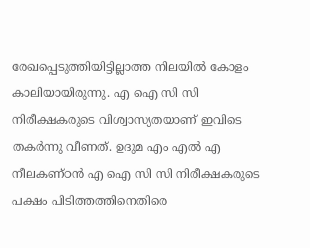രേഖപ്പെടുത്തിയിട്ടില്ലാത്ത നിലയിൽ കോളം കാലിയായിരുന്നു. എ ഐ സി സി നിരീക്ഷകരുടെ വിശ്വാസ്യതയാണ് ഇവിടെ തകർന്നു വീണത്. ഉദുമ എം എൽ എ നീലകണ്ഠൻ എ ഐ സി സി നിരീക്ഷകരുടെ പക്ഷം പിടിത്തത്തിനെതിരെ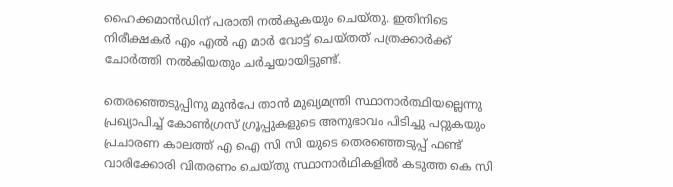ഹൈക്കമാൻഡിന് പരാതി നൽകുകയും ചെയ്തു. ഇതിനിടെ നിരീക്ഷകർ എം എൽ എ മാർ വോട്ട് ചെയ്തത് പത്രക്കാർക്ക് ചോർത്തി നൽകിയതും ചർച്ചയായിട്ടുണ്ട്.

തെരഞ്ഞെടുപ്പിനു മുൻപേ താൻ മുഖ്യമന്ത്രി സ്ഥാനാർത്ഥിയല്ലെന്നു പ്രഖ്യാപിച്ച് കോൺഗ്രസ് ഗ്രൂപ്പുകളുടെ അനുഭാവം പിടിച്ചു പറ്റുകയും പ്രചാരണ കാലത്ത് എ ഐ സി സി യുടെ തെരഞ്ഞെടുപ്പ് ഫണ്ട് വാരിക്കോരി വിതരണം ചെയ്തു സ്ഥാനാർഥികളിൽ കടുത്ത കെ സി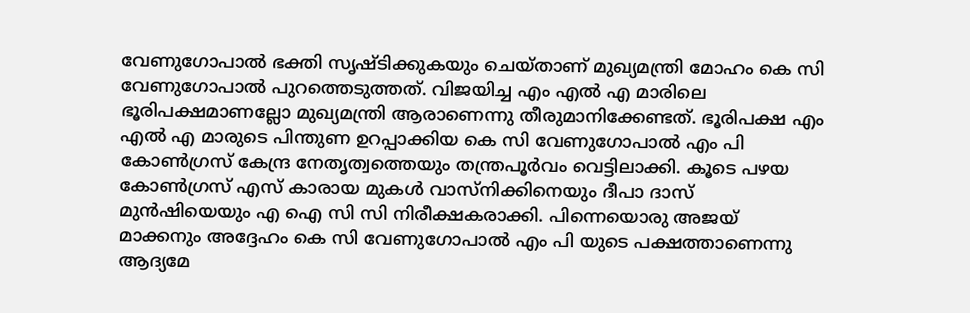വേണുഗോപാൽ ഭക്തി സൃഷ്ടിക്കുകയും ചെയ്താണ് മുഖ്യമന്ത്രി മോഹം കെ സി വേണുഗോപാൽ പുറത്തെടുത്തത്. വിജയിച്ച എം എൽ എ മാരിലെ ഭൂരിപക്ഷമാണല്ലോ മുഖ്യമന്ത്രി ആരാണെന്നു തീരുമാനിക്കേണ്ടത്. ഭൂരിപക്ഷ എം എൽ എ മാരുടെ പിന്തുണ ഉറപ്പാക്കിയ കെ സി വേണുഗോപാൽ എം പി കോൺഗ്രസ് കേന്ദ്ര നേതൃത്വത്തെയും തന്ത്രപൂർവം വെട്ടിലാക്കി. കൂടെ പഴയ കോൺഗ്രസ് എസ് കാരായ മുകൾ വാസ്നിക്കിനെയും ദീപാ ദാസ് മുൻഷിയെയും എ ഐ സി സി നിരീക്ഷകരാക്കി. പിന്നെയൊരു അജയ് മാക്കനും അദ്ദേഹം കെ സി വേണുഗോപാൽ എം പി യുടെ പക്ഷത്താണെന്നു ആദ്യമേ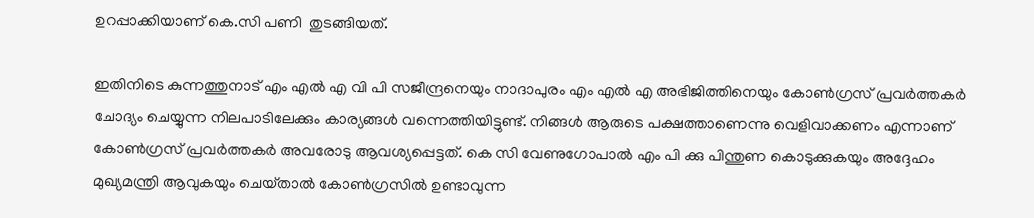ഉറപ്പാക്കിയാണ് കെ.സി പണി  തുടങ്ങിയത്.

ഇതിനിടെ കുന്നത്തുനാട് എം എൽ എ വി പി സജീന്ദ്രനെയും നാദാപുരം എം എൽ എ അഭിജിത്തിനെയും കോൺഗ്രസ് പ്രവർത്തകർ ചോദ്യം ചെയ്യുന്ന നിലപാടിലേക്കും കാര്യങ്ങൾ വന്നെത്തിയിട്ടുണ്ട്. നിങ്ങൾ ആരുടെ പക്ഷത്താണെന്നു വെളിവാക്കണം എന്നാണ് കോൺഗ്രസ് പ്രവർത്തകർ അവരോടു ആവശ്യപ്പെട്ടത്. കെ സി വേണുഗോപാൽ എം പി ക്കു പിന്തുണ കൊടുക്കുകയും അദ്ദേഹം മുഖ്യമന്ത്രി ആവുകയും ചെയ്‌താൽ കോൺഗ്രസിൽ ഉണ്ടാവുന്ന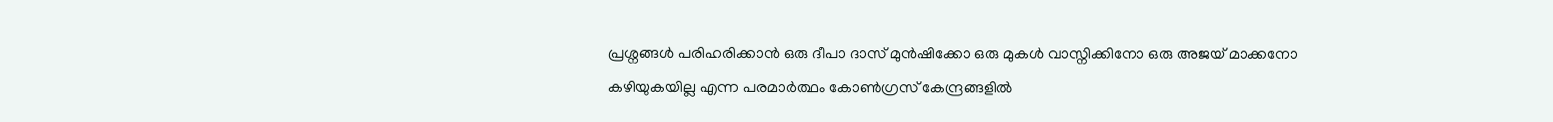പ്രശ്നങ്ങൾ പരിഹരിക്കാൻ ഒരു ദീപാ ദാസ് മുൻഷിക്കോ ഒരു മുകൾ വാസ്നിക്കിനോ ഒരു അജയ് മാക്കനോ കഴിയുകയില്ല എന്ന പരമാർത്ഥം കോൺഗ്രസ് കേന്ദ്രങ്ങളിൽ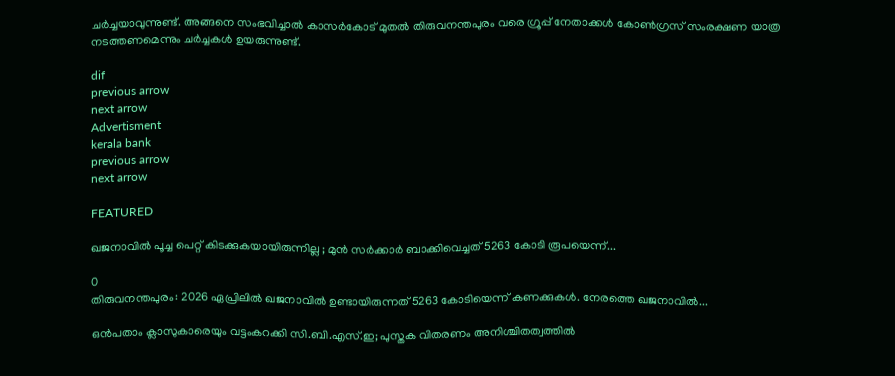ചർച്ചയാവുന്നുണ്ട്. അങ്ങനെ സംഭവിച്ചാൽ കാസർകോട് മുതൽ തിരുവനന്തപുരം വരെ ഗ്രൂപ്പ് നേതാക്കൾ കോൺഗ്രസ് സംരക്ഷണ യാത്ര നടത്തണമെന്നും ചർച്ചകൾ ഉയരുന്നുണ്ട്.

dif
previous arrow
next arrow
Advertisment
kerala bank
previous arrow
next arrow

FEATURED

ഖജനാവിൽ പൂച്ച പെറ്റ് കിടക്കുകയായിരുന്നില്ല ; മുൻ സർക്കാർ ബാക്കിവെച്ചത് 5263 കോടി രൂപയെന്ന്...

0
തിരുവനന്തപുരം: 2026 ഏപ്രിലിൽ ഖജനാവിൽ ഉണ്ടായിരുന്നത് 5263 കോടിയെന്ന് കണക്കുകൾ. നേരത്തെ ഖജനാവിൽ...

ഒൻപതാം ക്ലാസുകാരെയും വട്ടംകറക്കി സി.ബി.എസ്.ഇ; പുസ്തക വിതരണം അനിശ്ചിതത്വത്തിൽ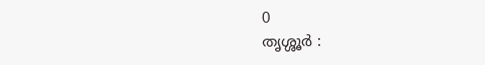0
തൃശ്ശൂർ :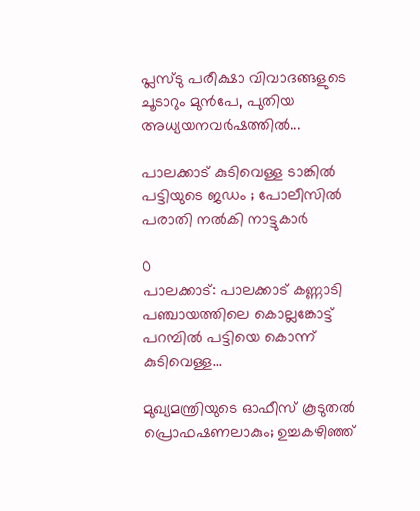പ്ലസ്ടു പരീക്ഷാ വിവാദങ്ങളുടെ ചൂടാറും മുൻപേ, പുതിയ അധ്യയനവർഷത്തിൽ...

പാലക്കാട് കുടിവെള്ള ടാങ്കിൽ പട്ടിയുടെ ജഡം ; പോലീസിൽ പരാതി നൽകി നാട്ടുകാർ

0
പാലക്കാട്: പാലക്കാട് കണ്ണാടി പഞ്ചായത്തിലെ കൊല്ലങ്കോട്ട് പറമ്പിൽ പട്ടിയെ കൊന്ന് കുടിവെള്ള...

മുഖ്യമന്ത്രിയുടെ ഓഫീസ് കൂടുതൽ പ്രൊഫഷണലാകും; ഉച്ചകഴിഞ്ഞ്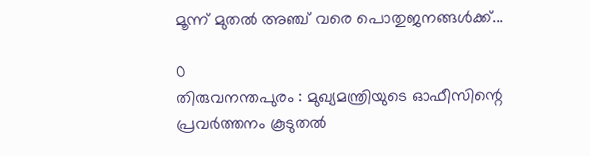മൂന്ന് മുതൽ അഞ്ച് വരെ പൊതുജനങ്ങൾക്ക്...

0
തിരുവനന്തപുരം : മുഖ്യമന്ത്രിയുടെ ഓഫീസിന്റെ പ്രവർത്തനം കൂടുതൽ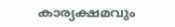കാര്യക്ഷമവും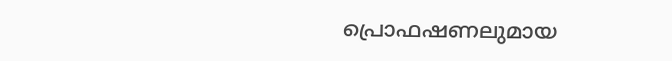പ്രൊഫഷണലുമായ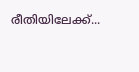രീതിയിലേക്ക്...